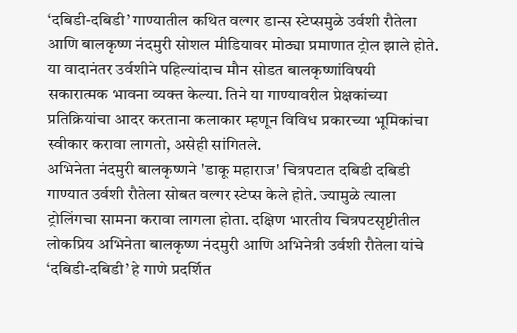‘दबिडी-दबिडी’ गाण्यातील कथित वल्गर डान्स स्टेप्समुळे उर्वशी रौतेला आणि बालकृष्ण नंदमुरी सोशल मीडियावर मोठ्या प्रमाणात ट्रोल झाले होते. या वादानंतर उर्वशीने पहिल्यांदाच मौन सोडत बालकृष्णांविषयी सकारात्मक भावना व्यक्त केल्या. तिने या गाण्यावरील प्रेक्षकांच्या प्रतिक्रियांचा आदर करताना कलाकार म्हणून विविध प्रकारच्या भूमिकांचा स्वीकार करावा लागतो, असेही सांगितले.
अभिनेता नंदमुरी बालकृष्णने 'डाकू महाराज' चित्रपटात दबिडी दबिडी गाण्यात उर्वशी रौतेला सोबत वल्गर स्टेप्स केले होते. ज्यामुळे त्याला ट्रोलिंगचा सामना करावा लागला होता. दक्षिण भारतीय चित्रपटसृष्टीतील लोकप्रिय अभिनेता बालकृष्ण नंदमुरी आणि अभिनेत्री उर्वशी रौतेला यांचे ‘दबिडी-दबिडी’ हे गाणे प्रदर्शित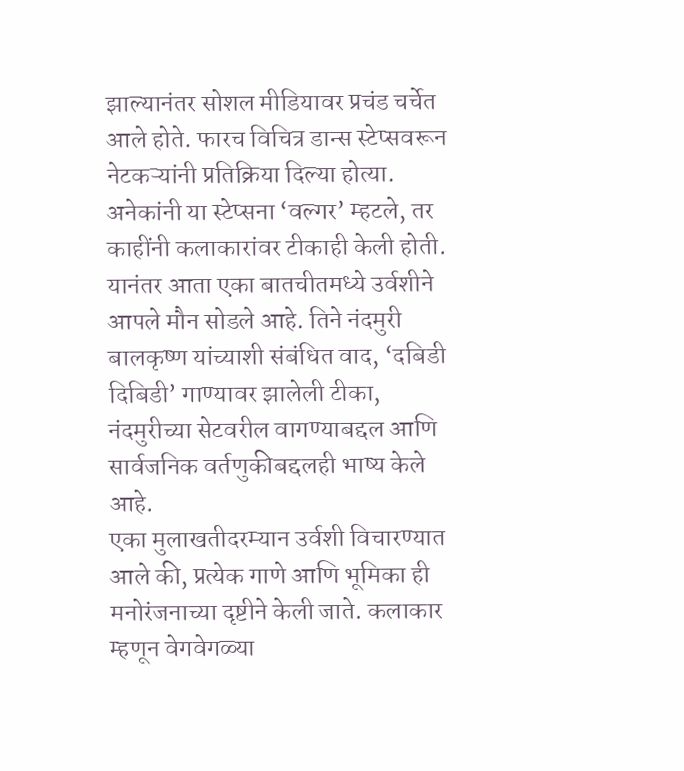झाल्यानंतर सोशल मीडियावर प्रचंड चर्चेत आले होते. फारच विचित्र डान्स स्टेप्सवरून नेटकऱ्यांनी प्रतिक्रिया दिल्या होत्या.
अनेकांनी या स्टेप्सना ‘वल्गर’ म्हटले, तर काहींनी कलाकारांवर टीकाही केली होती. यानंतर आता एका बातचीतमध्ये उर्वशीने आपले मौन सोडले आहे. तिने नंदमुरी बालकृष्ण यांच्याशी संबंधित वाद, ‘दबिडी दिबिडी’ गाण्यावर झालेली टीका, नंदमुरीच्या सेटवरील वागण्याबद्दल आणि सार्वजनिक वर्तणुकीबद्दलही भाष्य केले आहे.
एका मुलाखतीदरम्यान उर्वशी विचारण्यात आले की, प्रत्येक गाणे आणि भूमिका ही मनोरंजनाच्या दृष्टीने केली जाते. कलाकार म्हणून वेगवेगळ्या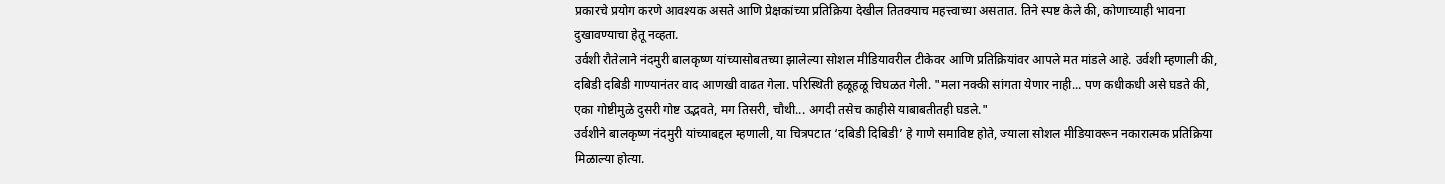प्रकारचे प्रयोग करणे आवश्यक असते आणि प्रेक्षकांच्या प्रतिक्रिया देखील तितक्याच महत्त्वाच्या असतात. तिने स्पष्ट केले की, कोणाच्याही भावना दुखावण्याचा हेतू नव्हता.
उर्वशी रौतेलाने नंदमुरी बालकृष्ण यांच्यासोबतच्या झालेल्या सोशल मीडियावरील टीकेवर आणि प्रतिक्रियांवर आपले मत मांडले आहे. उर्वशी म्हणाली की, दबिडी दबिडी गाण्यानंतर वाद आणखी वाढत गेला. परिस्थिती हळूहळू चिघळत गेली. "मला नक्की सांगता येणार नाही... पण कधीकधी असे घडते की, एका गोष्टीमुळे दुसरी गोष्ट उद्भवते, मग तिसरी, चौथी... अगदी तसेच काहीसे याबाबतीतही घडले."
उर्वशीने बालकृष्ण नंदमुरी यांच्याबद्दल म्हणाली, या चित्रपटात ‘दबिडी दिबिडी’ हे गाणे समाविष्ट होते, ज्याला सोशल मीडियावरून नकारात्मक प्रतिक्रिया मिळाल्या होत्या.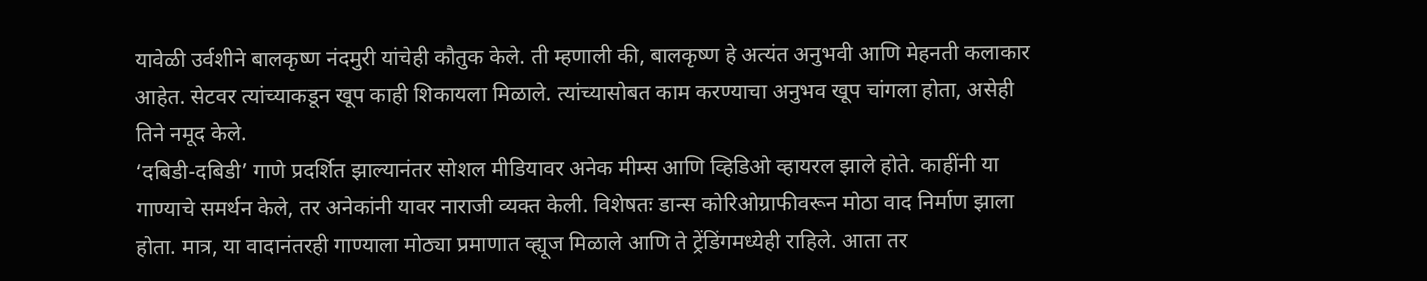यावेळी उर्वशीने बालकृष्ण नंदमुरी यांचेही कौतुक केले. ती म्हणाली की, बालकृष्ण हे अत्यंत अनुभवी आणि मेहनती कलाकार आहेत. सेटवर त्यांच्याकडून खूप काही शिकायला मिळाले. त्यांच्यासोबत काम करण्याचा अनुभव खूप चांगला होता, असेही तिने नमूद केले.
‘दबिडी-दबिडी’ गाणे प्रदर्शित झाल्यानंतर सोशल मीडियावर अनेक मीम्स आणि व्हिडिओ व्हायरल झाले होते. काहींनी या गाण्याचे समर्थन केले, तर अनेकांनी यावर नाराजी व्यक्त केली. विशेषतः डान्स कोरिओग्राफीवरून मोठा वाद निर्माण झाला होता. मात्र, या वादानंतरही गाण्याला मोठ्या प्रमाणात व्ह्यूज मिळाले आणि ते ट्रेंडिंगमध्येही राहिले. आता तर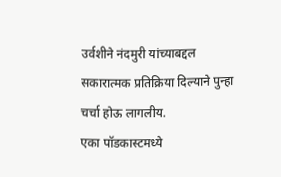उर्वशीने नंदमुरी यांच्याबद्दल सकारात्मक प्रतिक्रिया दिल्याने पुन्हा चर्चा होऊ लागलीय.
एका पॉडकास्टमध्ये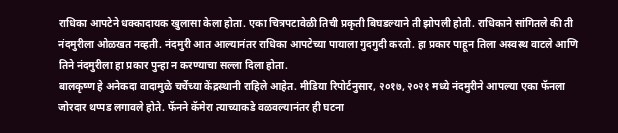राधिका आपटेने धक्कादायक खुलासा केला होता. एका चित्रपटावेळी तिची प्रकृती बिघडल्याने ती झोपली होती. राधिकाने सांगितले की ती नंदमुरीला ओळखत नव्हती. नंदमुरी आत आल्यानंतर राधिका आपटेच्या पायाला गुदगुदी करतो. हा प्रकार पाहून तिला अस्वस्थ वाटले आणि तिने नंदमुरीला हा प्रकार पुन्हा न करण्याचा सल्ला दिला होता.
बालकृष्ण हे अनेकदा वादामुळे चर्चेच्या केंद्रस्थानी राहिले आहेत. मीडिया रिपोर्टनुसार, २०१७, २०२१ मध्ये नंदमुरीने आपल्या एका फॅनला जोरदार थप्पड लगावले होते. फॅनने कॅमेरा त्याच्याकडे वळवल्यानंतर ही घटना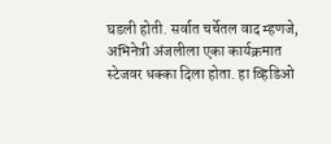घडली होती. सर्वात चर्चेतल वाद म्हणजे, अभिनेत्री अंजलीला एका कार्यक्रमात स्टेजवर धक्का दिला होता. हा व्हिडिओ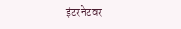इंटरनेटवर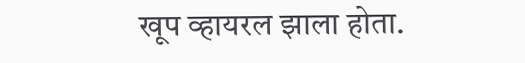खूप व्हायरल झाला होता.